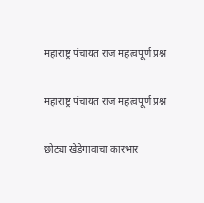महाराष्ट्र पंचायत राज महत्वपूर्ण प्रश्न

महाराष्ट्र पंचायत राज महत्वपूर्ण प्रश्न

छोट्या खेडेगावाचा कारभार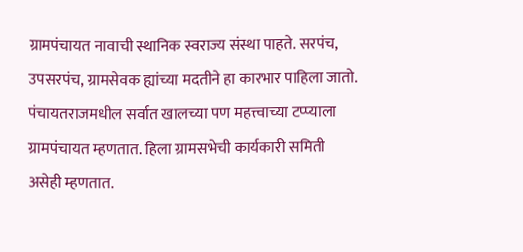ग्रामपंचायत नावाची स्थानिक स्वराज्य संस्था पाहते. सरपंच, उपसरपंच, ग्रामसेवक ह्यांच्या मदतीने हा कारभार पाहिला जातो. पंचायतराजमधील सर्वात खालच्या पण महत्त्वाच्या टप्प्याला ग्रामपंचायत म्हणतात. हिला ग्रामसभेची कार्यकारी समिती असेही म्हणतात.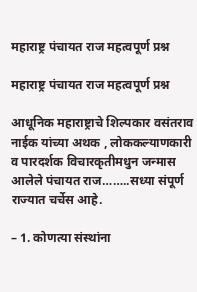महाराष्ट्र पंचायत राज महत्वपूर्ण प्रश्न

महाराष्ट्र पंचायत राज महत्वपूर्ण प्रश्न

आधूनिक महाराष्ट्राचे शिल्पकार वसंतराव नाईक यांच्या अथक , लोककल्याणकारी व पारदर्शक विचारकृतीमधुन जन्मास आलेले पंचायत राज……..सध्या संपूर्ण राज्यात चर्चेस आहे.

– 1. कोणत्या संस्थांना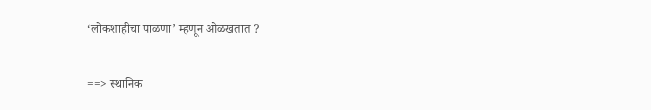‘लोकशाहीचा पाळणा’ म्हणून ओळखतात ?

==> स्थानिक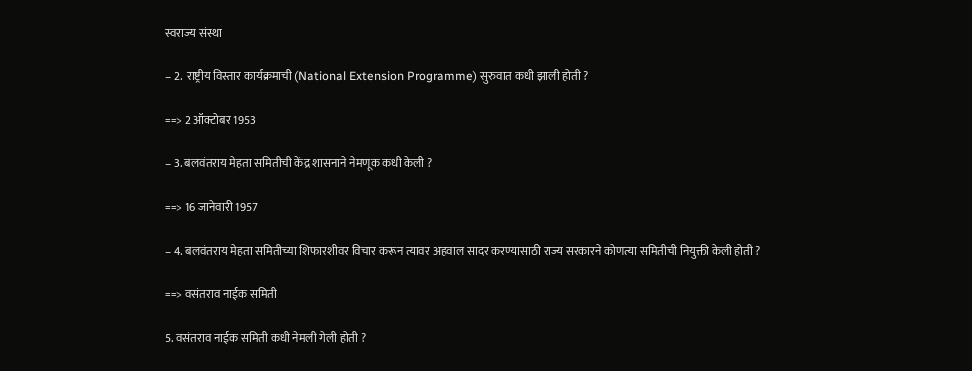स्वराज्य संस्था

– 2.  राष्ट्रीय विस्तार कार्यक्रमाची (National Extension Programme) सुरुवात कधी झाली होती ?

==> 2 ऑक्टोबर 1953

– 3. बलवंतराय मेहता समितीची केंद्र शासनाने नेमणूक कधी केली ?

==> 16 जानेवारी 1957

– 4. बलवंतराय मेहता समितीच्या शिफारशीवर विचार करून त्यावर अहवाल सादर करण्यासाठी राज्य सरकारने कोणत्या समितीची नियुक्ती केली होती ?

==> वसंतराव नाईक समिती

5. वसंतराव नाईक समिती कधी नेमली गेली होती ?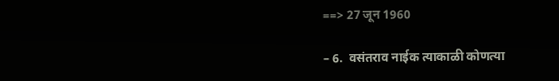==> 27 जून 1960

– 6.  वसंतराव नाईक त्याकाळी कोणत्या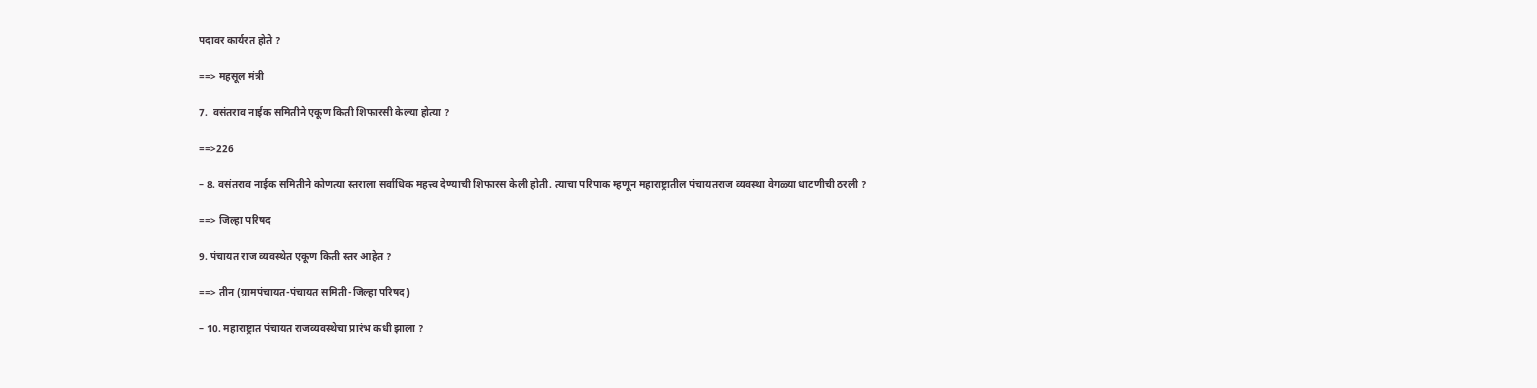पदावर कार्यरत होते ?

==> महसूल मंत्री

7.  वसंतराव नाईक समितीने एकूण किती शिफारसी केल्या होत्या ?

==>226

– 8. वसंतराव नाईक समितीने कोणत्या स्तराला सर्वाधिक महत्त्व देण्याची शिफारस केली होती. त्याचा परिपाक म्हणून महाराष्ट्रातील पंचायतराज व्यवस्था वेगळ्या धाटणीची ठरली ?

==> जिल्हा परिषद

9. पंचायत राज व्यवस्थेत एकूण किती स्तर आहेत ?

==> तीन (ग्रामपंचायत-पंचायत समिती-जिल्हा परिषद)

– 10. महाराष्ट्रात पंचायत राजव्यवस्थेचा प्रारंभ कधी झाला ?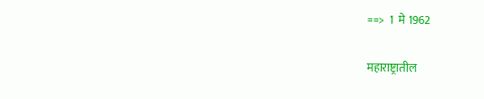==>  1  मे 1962

महाराष्ट्रातील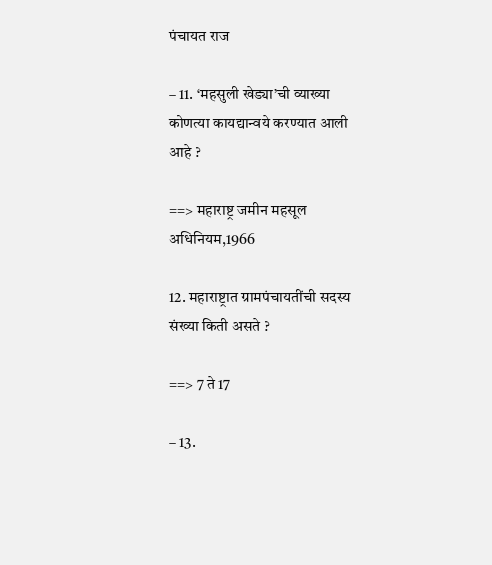पंचायत राज

– 11. ‘महसुली खेड्या’ची व्याख्या कोणत्या कायद्यान्वये करण्यात आली आहे ?

==> महाराष्ट्र जमीन महसूल अधिनियम,1966

12. महाराष्ट्रात ग्रामपंचायतींची सदस्य संख्या किती असते ?

==> 7 ते 17

– 13.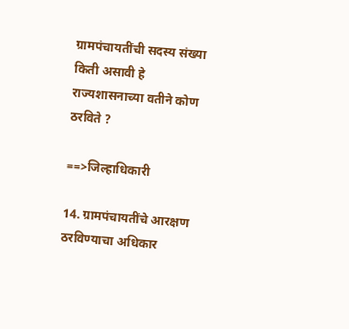ग्रामपंचायतींची सदस्य संख्या किती असावी हे राज्यशासनाच्या वतीने कोण ठरविते ?

==>जिल्हाधिकारी

14. ग्रामपंचायतींचे आरक्षण ठरविण्याचा अधिकार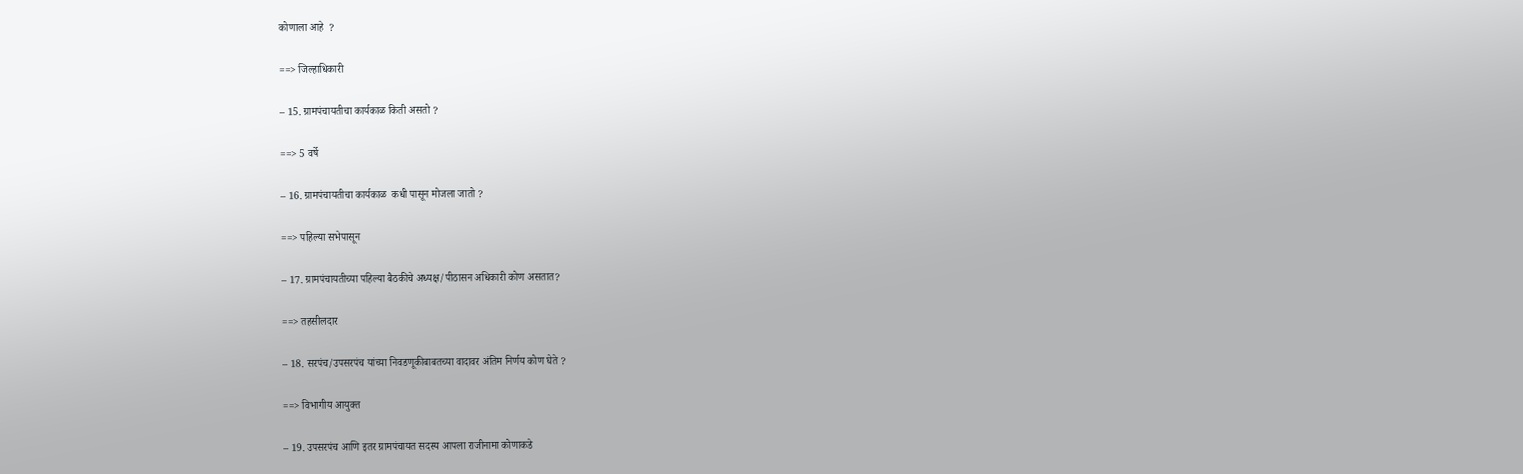कोणाला आहे  ?

==> जिल्हाधिकारी

– 15. ग्रामपंचायतीचा कार्यकाळ किती असतो ?

==> 5 वर्षे

– 16. ग्रामपंचायतीचा कार्यकाळ  कधी पासून मोजला जातो ?

==> पहिल्या सभेपासून

– 17. ग्रामपंचायतीच्या पहिल्या बैठकीचे अध्यक्ष/पीठासन अधिकारी कोण असतात?

==> तहसीलदार

– 18. सरपंच/उपसरपंच यांच्या निवडणूकीबाबतच्या वादावर अंतिम निर्णय कोण घेते ?

==> विभागीय आयुक्त

– 19. उपसरपंच आणि इतर ग्रामपंचायत सदस्य आपला राजीनामा कोणाकडे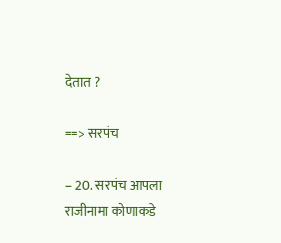देतात ?

==> सरपंच

– 20. सरपंच आपला राजीनामा कोणाकडे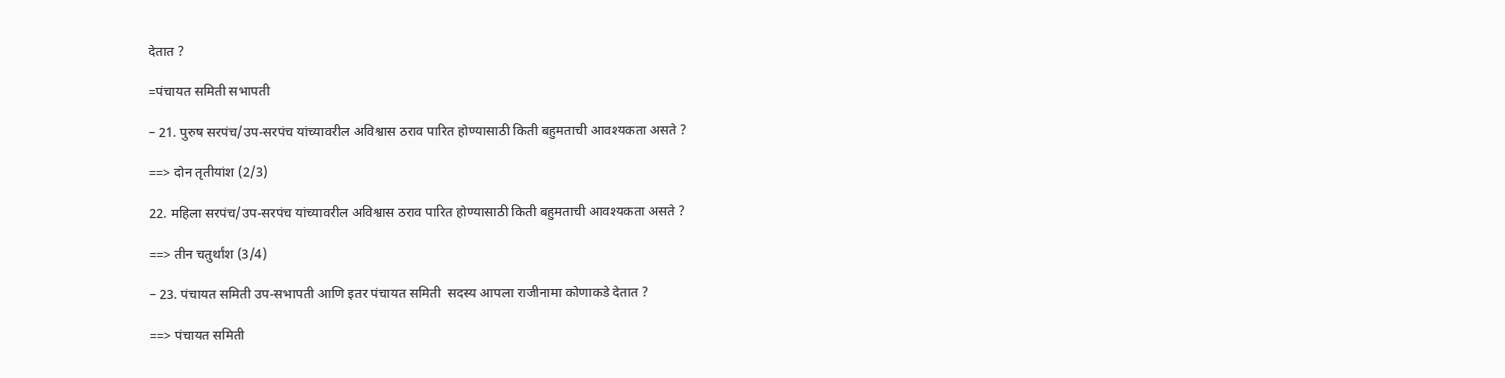देतात ?

=पंचायत समिती सभापती

– 21. पुरुष सरपंच/उप-सरपंच यांच्यावरील अविश्वास ठराव पारित होण्यासाठी किती बहुमताची आवश्यकता असते ?

==> दोन तृतीयांश (2/3)

22. महिला सरपंच/उप-सरपंच यांच्यावरील अविश्वास ठराव पारित होण्यासाठी किती बहुमताची आवश्यकता असते ?

==> तीन चतुर्थांश (3/4)

– 23. पंचायत समिती उप-सभापती आणि इतर पंचायत समिती  सदस्य आपला राजीनामा कोणाकडे देतात ?

==> पंचायत समिती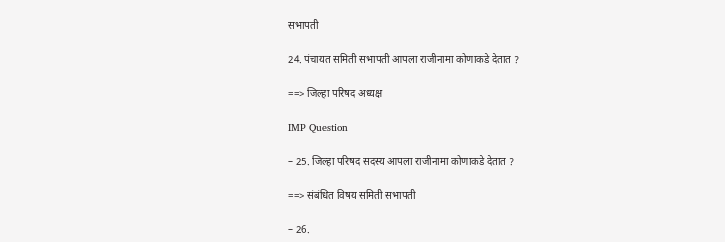सभापती

24. पंचायत समिती सभापती आपला राजीनामा कोणाकडे देतात ?

==> जिल्हा परिषद अध्यक्ष

IMP Question

– 25. जिल्हा परिषद सदस्य आपला राजीनामा कोणाकडे देतात ?

==> संबंधित विषय समिती सभापती

– 26.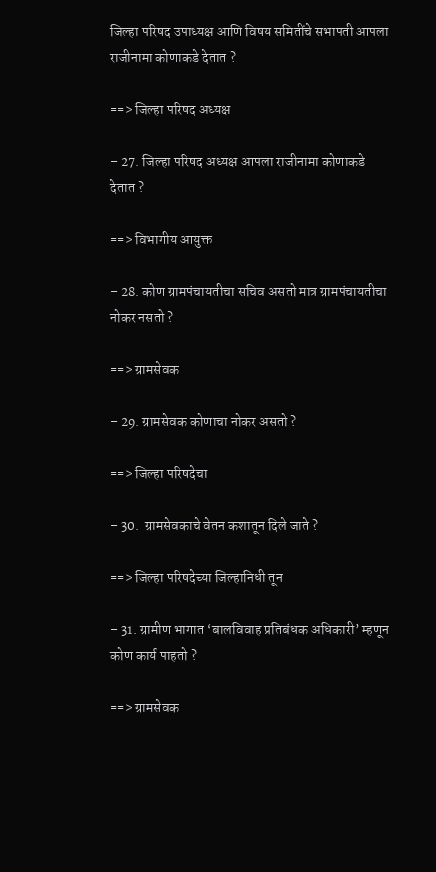जिल्हा परिषद उपाध्यक्ष आणि विषय समितींचे सभापती आपला राजीनामा कोणाकडे देतात ?

==> जिल्हा परिषद अध्यक्ष

– 27. जिल्हा परिषद अध्यक्ष आपला राजीनामा कोणाकडे देतात ?

==> विभागीय आयुक्त

– 28. कोण ग्रामपंचायतीचा सचिव असतो मात्र ग्रामपंचायतीचा नोकर नसतो ?

==> ग्रामसेवक

– 29. ग्रामसेवक कोणाचा नोकर असतो ?

==> जिल्हा परिषदेचा

– 30.  ग्रामसेवकाचे वेतन कशातून दिले जाते ?

==> जिल्हा परिषदेच्या जिल्हानिधी तून

– 31. ग्रामीण भागात ‘बालविवाह प्रतिबंधक अधिकारी’ म्हणून कोण कार्य पाहतो ?

==> ग्रामसेवक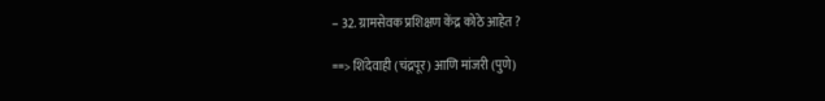– 32. ग्रामसेवक प्रशिक्षण केंद्र कोठे आहेत ?

==> शिंदेवाही (चंद्रपूर) आणि मांजरी (पुणे)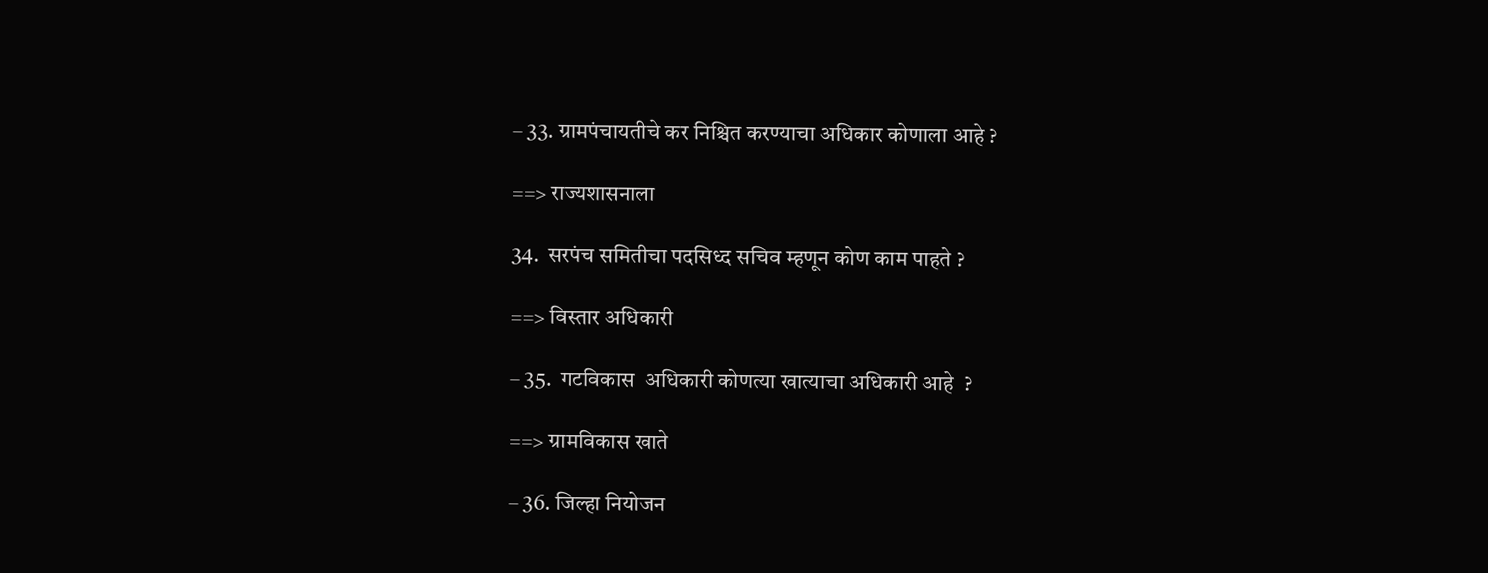– 33. ग्रामपंचायतीचे कर निश्चित करण्याचा अधिकार कोणाला आहे ?

==> राज्यशासनाला

34.  सरपंच समितीचा पदसिध्द सचिव म्हणून कोण काम पाहते ?

==> विस्तार अधिकारी

– 35.  गटविकास  अधिकारी कोणत्या खात्याचा अधिकारी आहे  ?

==> ग्रामविकास खाते

– 36. जिल्हा नियोजन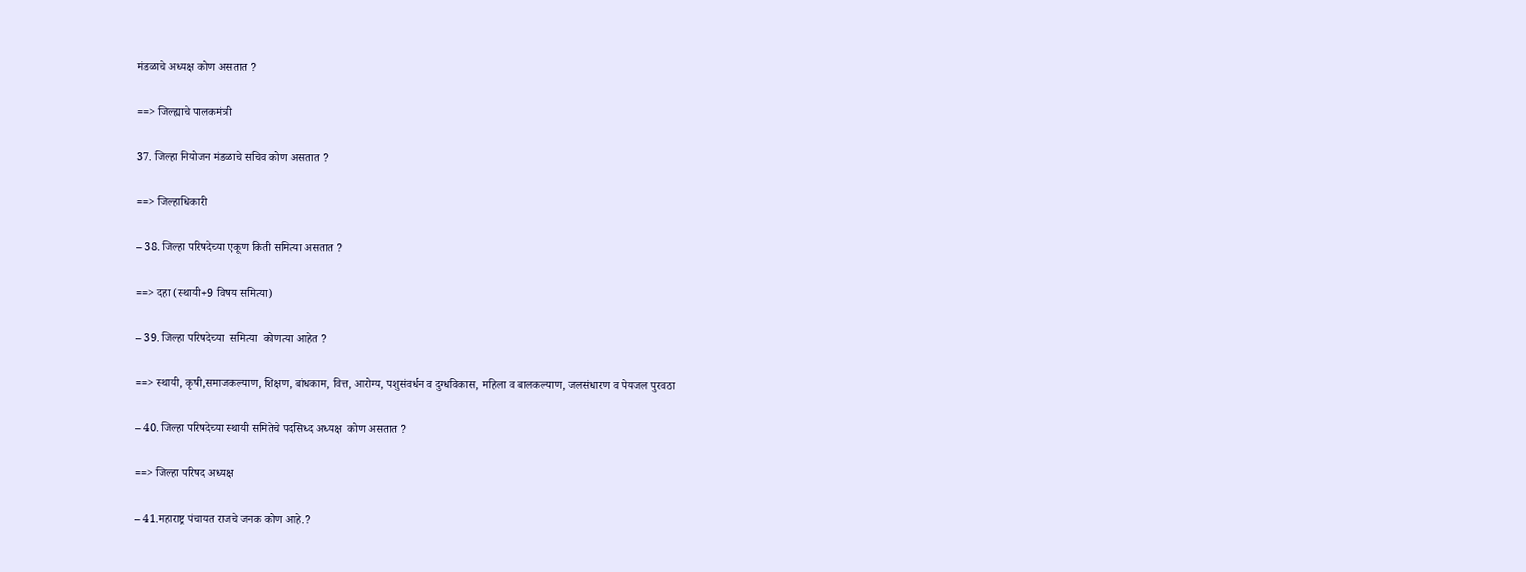मंडळाचे अध्यक्ष कोण असतात ?

==> जिल्ह्याचे पालकमंत्री

37. जिल्हा नियोजन मंडळाचे सचिव कोण असतात ?

==> जिल्हाधिकारी

– 38. जिल्हा परिषदेच्या एकूण किती समित्या असतात ?

==> दहा (स्थायी+9 विषय समित्या)

– 39. जिल्हा परिषदेच्या  समित्या  कोणत्या आहेत ?

==> स्थायी, कृषी,समाजकल्याण, शिक्षण, बांधकाम, वित्त, आरोग्य, पशुसंवर्धन व दुग्धविकास, महिला व बालकल्याण, जलसंधारण व पेयजल पुरवठा

– 40. जिल्हा परिषदेच्या स्थायी समितेचे पदसिध्द अध्यक्ष  कोण असतात ?

==> जिल्हा परिषद अध्यक्ष

– 41.महाराष्ट्र पंचायत राजचे जनक कोण आहे.?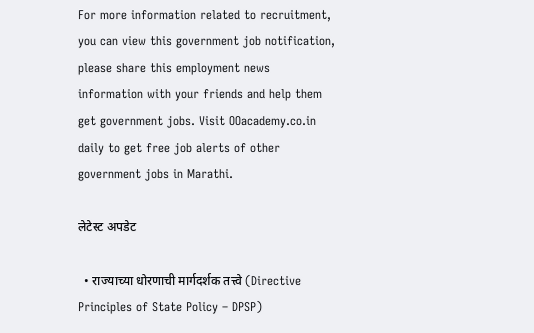For more information related to recruitment, you can view this government job notification, please share this employment news information with your friends and help them get government jobs. Visit OOacademy.co.in daily to get free job alerts of other government jobs in Marathi.

लेटेस्ट अपडेट

  • राज्याच्या धोरणाची मार्गदर्शक तत्त्वे (Directive Principles of State Policy – DPSP)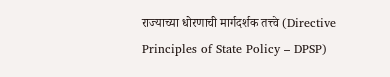राज्याच्या धोरणाची मार्गदर्शक तत्त्वे (Directive Principles of State Policy – DPSP)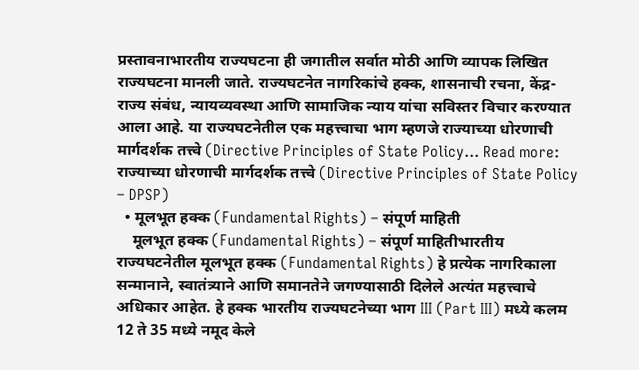प्रस्तावनाभारतीय राज्यघटना ही जगातील सर्वात मोठी आणि व्यापक लिखित राज्यघटना मानली जाते. राज्यघटनेत नागरिकांचे हक्क, शासनाची रचना, केंद्र-राज्य संबंध, न्यायव्यवस्था आणि सामाजिक न्याय यांचा सविस्तर विचार करण्यात आला आहे. या राज्यघटनेतील एक महत्त्वाचा भाग म्हणजे राज्याच्या धोरणाची मार्गदर्शक तत्त्वे (Directive Principles of State Policy… Read more: राज्याच्या धोरणाची मार्गदर्शक तत्त्वे (Directive Principles of State Policy – DPSP)
  • मूलभूत हक्क (Fundamental Rights) – संपूर्ण माहिती
    मूलभूत हक्क (Fundamental Rights) – संपूर्ण माहितीभारतीय राज्यघटनेतील मूलभूत हक्क (Fundamental Rights) हे प्रत्येक नागरिकाला सन्मानाने, स्वातंत्र्याने आणि समानतेने जगण्यासाठी दिलेले अत्यंत महत्त्वाचे अधिकार आहेत. हे हक्क भारतीय राज्यघटनेच्या भाग III (Part III) मध्ये कलम 12 ते 35 मध्ये नमूद केले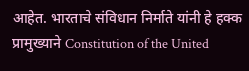आहेत. भारताचे संविधान निर्माते यांनी हे हक्क प्रामुख्याने Constitution of the United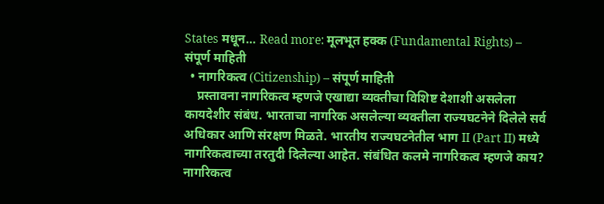States मधून… Read more: मूलभूत हक्क (Fundamental Rights) – संपूर्ण माहिती
  • नागरिकत्व (Citizenship) – संपूर्ण माहिती
    प्रस्तावना नागरिकत्व म्हणजे एखाद्या व्यक्तीचा विशिष्ट देशाशी असलेला कायदेशीर संबंध. भारताचा नागरिक असलेल्या व्यक्तीला राज्यघटनेने दिलेले सर्व अधिकार आणि संरक्षण मिळते. भारतीय राज्यघटनेतील भाग II (Part II) मध्ये नागरिकत्वाच्या तरतुदी दिलेल्या आहेत. संबंधित कलमे नागरिकत्व म्हणजे काय? नागरिकत्व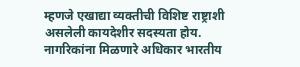म्हणजे एखाद्या व्यक्तीची विशिष्ट राष्ट्राशी असलेली कायदेशीर सदस्यता होय. नागरिकांना मिळणारे अधिकार भारतीय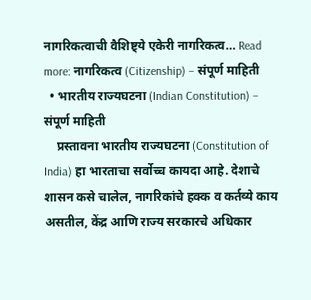नागरिकत्वाची वैशिष्ट्ये एकेरी नागरिकत्व… Read more: नागरिकत्व (Citizenship) – संपूर्ण माहिती
  • भारतीय राज्यघटना (Indian Constitution) – संपूर्ण माहिती
    प्रस्तावना भारतीय राज्यघटना (Constitution of India) हा भारताचा सर्वोच्च कायदा आहे. देशाचे शासन कसे चालेल, नागरिकांचे हक्क व कर्तव्ये काय असतील, केंद्र आणि राज्य सरकारचे अधिकार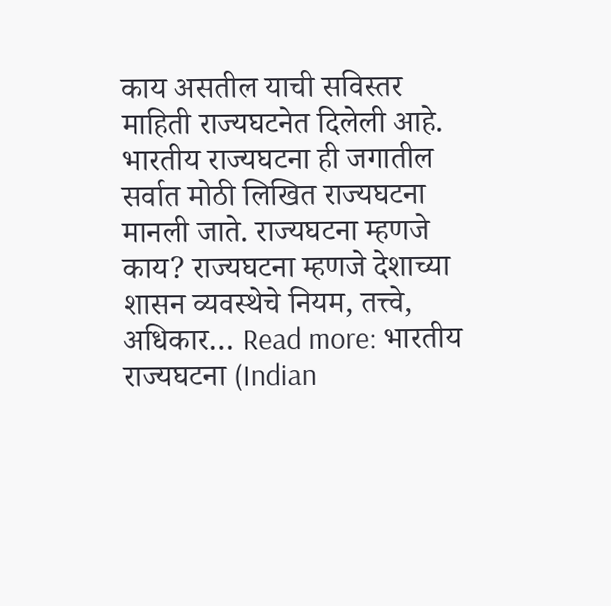काय असतील याची सविस्तर माहिती राज्यघटनेत दिलेली आहे. भारतीय राज्यघटना ही जगातील सर्वात मोठी लिखित राज्यघटना मानली जाते. राज्यघटना म्हणजे काय? राज्यघटना म्हणजे देशाच्या शासन व्यवस्थेचे नियम, तत्त्वे, अधिकार… Read more: भारतीय राज्यघटना (Indian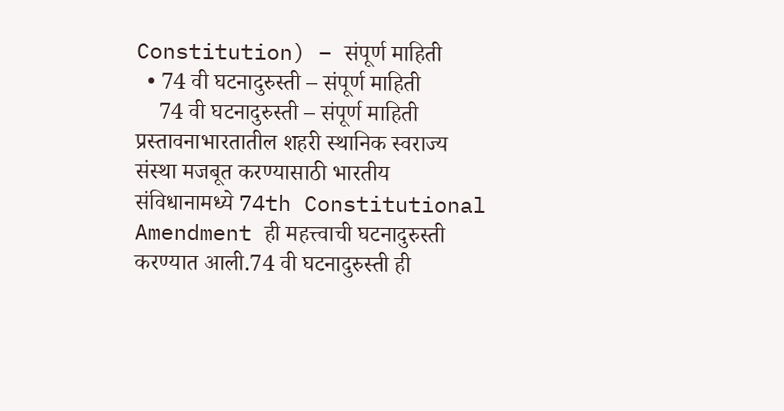Constitution) – संपूर्ण माहिती
  • 74 वी घटनादुरुस्ती – संपूर्ण माहिती
    74 वी घटनादुरुस्ती – संपूर्ण माहिती प्रस्तावनाभारतातील शहरी स्थानिक स्वराज्य संस्था मजबूत करण्यासाठी भारतीय संविधानामध्ये 74th Constitutional Amendment ही महत्त्वाची घटनादुरुस्ती करण्यात आली.74 वी घटनादुरुस्ती ही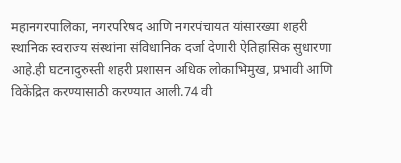महानगरपालिका, नगरपरिषद आणि नगरपंचायत यांसारख्या शहरी स्थानिक स्वराज्य संस्थांना संविधानिक दर्जा देणारी ऐतिहासिक सुधारणा आहे.ही घटनादुरुस्ती शहरी प्रशासन अधिक लोकाभिमुख, प्रभावी आणि विकेंद्रित करण्यासाठी करण्यात आली.74 वी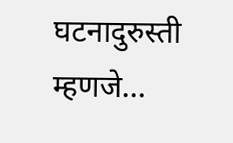घटनादुरुस्ती म्हणजे…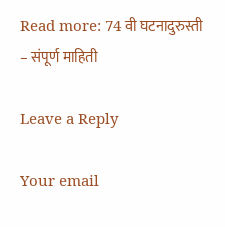Read more: 74 वी घटनादुरुस्ती – संपूर्ण माहिती

Leave a Reply

Your email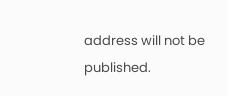address will not be published.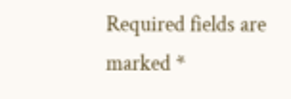Required fields are marked *